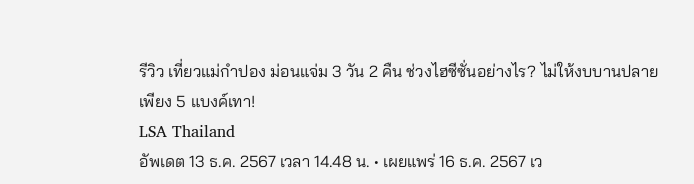รีวิว เที่ยวแม่กำปอง ม่อนแจ่ม 3 วัน 2 คืน ช่วงไฮซีซั่นอย่างไร? ไม่ให้งบบานปลาย เพียง 5 แบงค์เทา!
LSA Thailand
อัพเดต 13 ธ.ค. 2567 เวลา 14.48 น. • เผยแพร่ 16 ธ.ค. 2567 เว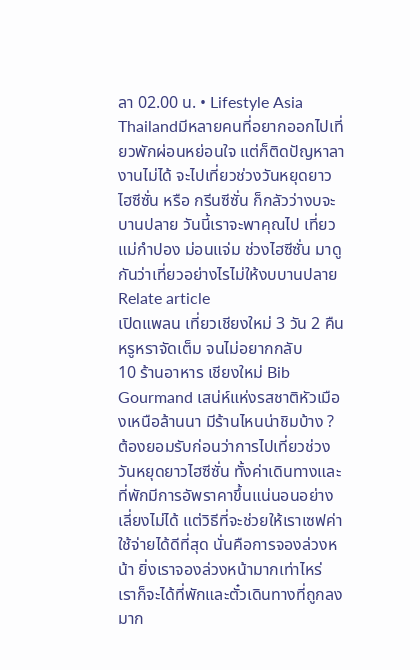ลา 02.00 น. • Lifestyle Asia Thailandมีหลายคนที่อยากออกไปเที่ยวพักผ่อนหย่อนใจ แต่ก็ติดปัญหาลางานไม่ได้ จะไปเที่ยวช่วงวันหยุดยาว ไฮซีซั่น หรือ กรีนซีซั่น ก็กลัวว่างบจะบานปลาย วันนี้เราจะพาคุณไป เที่ยวแม่กำปอง ม่อนแจ่ม ช่วงไฮซีซั่น มาดูกันว่าเที่ยวอย่างไรไม่ให้งบบานปลาย
Relate article
เปิดแพลน เที่ยวเชียงใหม่ 3 วัน 2 คืน หรูหราจัดเต็ม จนไม่อยากกลับ
10 ร้านอาหาร เชียงใหม่ Bib Gourmand เสน่ห์แห่งรสชาติหัวเมืองเหนือล้านนา มีร้านไหนน่าชิมบ้าง ?
ต้องยอมรับก่อนว่าการไปเที่ยวช่วงวันหยุดยาวไฮซีซั่น ทั้งค่าเดินทางและที่พักมีการอัพราคาขึ้นแน่นอนอย่างเลี่ยงไม่ได้ แต่วิธีที่จะช่วยให้เราเซฟค่าใช้จ่ายได้ดีที่สุด นั่นคือการจองล่วงหน้า ยิ่งเราจองล่วงหน้ามากเท่าไหร่ เราก็จะได้ที่พักและตั๋วเดินทางที่ถูกลงมาก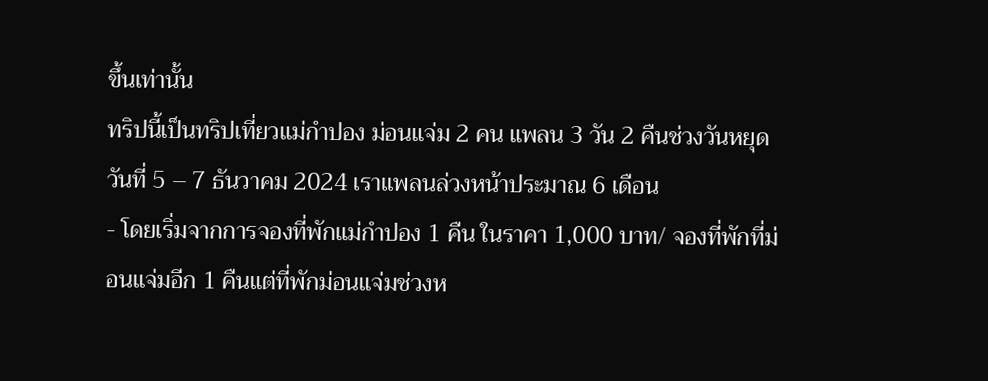ขึ้นเท่านั้น
ทริปนี้เป็นทริปเที่ยวแม่กำปอง ม่อนแจ่ม 2 คน แพลน 3 วัน 2 คืนช่วงวันหยุด วันที่ 5 – 7 ธันวาคม 2024 เราแพลนล่วงหน้าประมาณ 6 เดือน
- โดยเริ่มจากการจองที่พักแม่กำปอง 1 คืน ในราคา 1,000 บาท/ จองที่พักที่ม่อนแจ่มอีก 1 คืนแต่ที่พักม่อนแจ่มช่วงห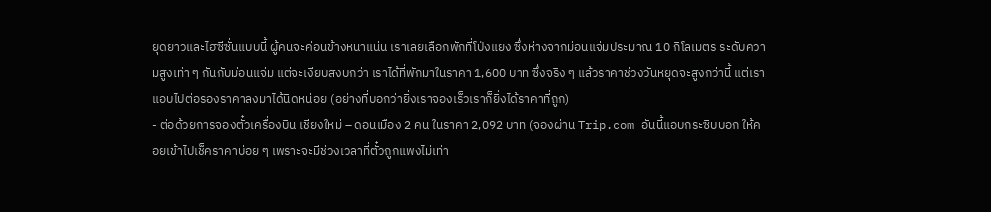ยุดยาวและไฮซีซั่นแบบนี้ ผู้คนจะค่อนข้างหนาแน่น เราเลยเลือกพักที่โป่งแยง ซึ่งห่างจากม่อนแจ่มประมาณ 10 กิโลเมตร ระดับความสูงเท่า ๆ กันกับม่อนแจ่ม แต่จะเงียบสงบกว่า เราได้ที่พักมาในราคา 1,600 บาท ซึ่งจริง ๆ แล้วราคาช่วงวันหยุดจะสูงกว่านี้ แต่เราแอบไปต่อรองราคาลงมาได้นิดหน่อย (อย่างที่บอกว่ายิ่งเราจองเร็วเราก็ยิ่งได้ราคาที่ถูก)
- ต่อด้วยการจองตั๋วเครื่องบิน เชียงใหม่ – ดอนเมือง 2 คน ในราคา 2,092 บาท (จองผ่าน Trip.com อันนี้แอบกระซิบบอก ให้คอยเข้าไปเช็คราคาบ่อย ๆ เพราะจะมีช่วงเวลาที่ตั๋วถูกแพงไม่เท่า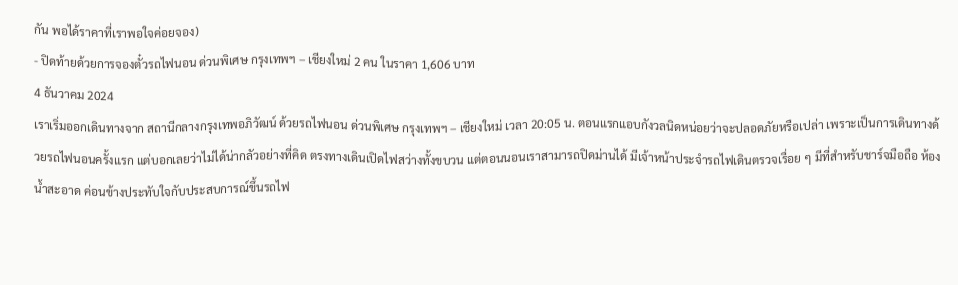กัน พอได้ราคาที่เราพอใจค่อยจอง)
- ปิดท้ายด้วยการจองตั๋วรถไฟนอน ด่วนพิเศษ กรุงเทพฯ – เชียงใหม่ 2 คน ในราคา 1,606 บาท
4 ธันวาคม 2024
เราเริ่มออกเดินทางจาก สถานีกลางกรุงเทพอภิวัฒน์ ด้วยรถไฟนอน ด่วนพิเศษ กรุงเทพฯ – เชียงใหม่ เวลา 20:05 น. ตอนแรกแอบกังวลนิดหน่อยว่าจะปลอดภัยหรือเปล่า เพราะเป็นการเดินทางด้วยรถไฟนอนครั้งแรก แต่บอกเลยว่าไม่ได้น่ากลัวอย่างที่คิด ตรงทางเดินเปิดไฟสว่างทั้งขบวน แต่ตอนนอนเราสามารถปิดม่านได้ มีเจ้าหน้าประจำรถไฟเดินตรวจเรื่อย ๆ มีที่สำหรับชาร์จมือถือ ห้องน้ำสะอาด ค่อนข้างประทับใจกับประสบการณ์ขึ้นรถไฟ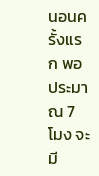นอนครั้งแรก พอประมาณ 7 โมง จะมี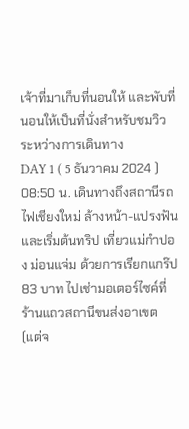เจ้าที่มาเก็บที่นอนให้ และพับที่นอนให้เป็นที่นั่งสำหรับชมวิวระหว่างการเดินทาง
DAY 1 ( 5 ธันวาคม 2024 )
08:50 น. เดินทางถึงสถานีรถไฟเชียงใหม่ ล้างหน้า-แปรงฟัน และเริ่มต้นทริป เที่ยวแม่กำปอง ม่อนแจ่ม ด้วยการเรียกแกร๊ป 83 บาท ไปเช่ามอเตอร์ไซค์ที่ร้านแถวสถานีขนส่งอาเขต (แต่จ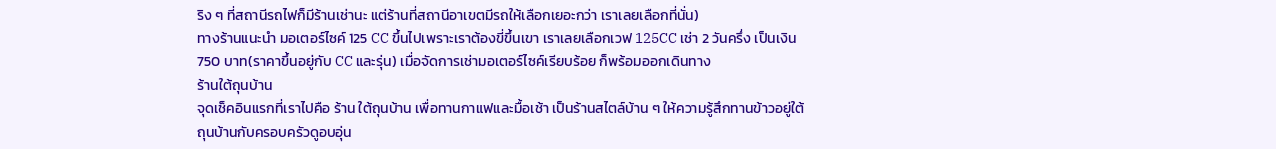ริง ๆ ที่สถานีรถไฟก็มีร้านเช่านะ แต่ร้านที่สถานีอาเขตมีรถให้เลือกเยอะกว่า เราเลยเลือกที่นั่น)
ทางร้านแนะนำ มอเตอร์ไซค์ 125 CC ขึ้นไปเพราะเราต้องขี่ขึ้นเขา เราเลยเลือกเวฟ 125CC เช่า 2 วันครึ่ง เป็นเงิน 750 บาท(ราคาขึ้นอยู่กับ CC และรุ่น) เมื่อจัดการเช่ามอเตอร์ไซค์เรียบร้อย ก็พร้อมออกเดินทาง
ร้านใต้ถุนบ้าน
จุดเช็คอินแรกที่เราไปคือ ร้าน ใต้ถุนบ้าน เพื่อทานกาแฟและมื้อเช้า เป็นร้านสไตล์บ้าน ๆ ให้ความรู้สึกทานข้าวอยู่ใต้ถุนบ้านกับครอบครัวดูอบอุ่น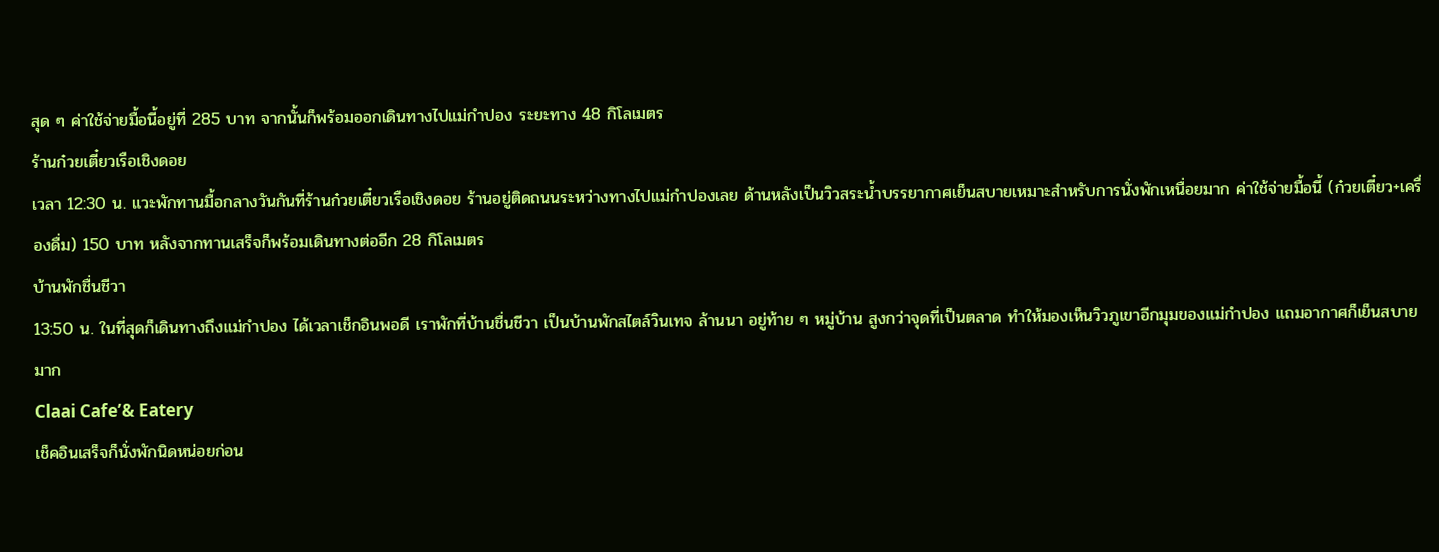สุด ๆ ค่าใช้จ่ายมื้อนี้อยู่ที่ 285 บาท จากนั้นก็พร้อมออกเดินทางไปแม่กำปอง ระยะทาง 48 กิโลเมตร
ร้านก๋วยเตี๋ยวเรือเชิงดอย
เวลา 12:30 น. แวะพักทานมื้อกลางวันกันที่ร้านก๋วยเตี๋ยวเรือเชิงดอย ร้านอยู่ติดถนนระหว่างทางไปแม่กำปองเลย ด้านหลังเป็นวิวสระน้ำบรรยากาศเย็นสบายเหมาะสำหรับการนั่งพักเหนื่อยมาก ค่าใช้จ่ายมื้อนี้ (ก๋วยเตี๋ยว+เครื่องดื่ม) 150 บาท หลังจากทานเสร็จก็พร้อมเดินทางต่ออีก 28 กิโลเมตร
บ้านพักชื่นชีวา
13:50 น. ในที่สุดก็เดินทางถึงแม่กำปอง ได้เวลาเช็กอินพอดี เราพักที่บ้านชื่นชีวา เป็นบ้านพักสไตล์วินเทจ ล้านนา อยู่ท้าย ๆ หมู่บ้าน สูงกว่าจุดที่เป็นตลาด ทำให้มองเห็นวิวภูเขาอีกมุมของแม่กำปอง แถมอากาศก็เย็นสบายมาก
Claai Cafe’& Eatery
เช็คอินเสร็จก็นั่งพักนิดหน่อยก่อน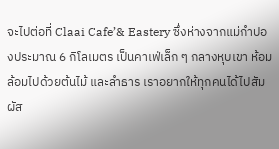จะไปต่อที่ Claai Cafe’& Eastery ซึ่งห่างจากแม่กำปองประมาณ 6 กิโลเมตร เป็นคาเฟ่เล็ก ๆ กลางหุบเขา ห้อมล้อมไปด้วยต้นไม้ และลำธาร เราอยากให้ทุกคนได้ไปสัมผัส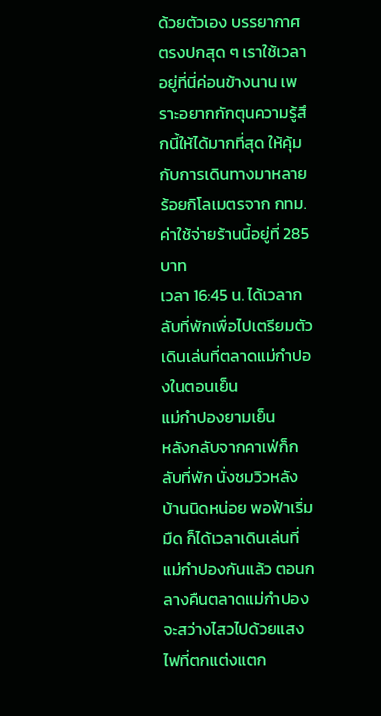ด้วยตัวเอง บรรยากาศตรงปกสุด ๆ เราใช้เวลาอยู่ที่นี่ค่อนข้างนาน เพราะอยากกักตุนความรู้สึกนี้ให้ได้มากที่สุด ให้คุ้มกับการเดินทางมาหลายร้อยกิโลเมตรจาก กทม. ค่าใช้จ่ายร้านนี้อยู่ที่ 285 บาท
เวลา 16:45 น. ได้เวลากลับที่พักเพื่อไปเตรียมตัวเดินเล่นที่ตลาดแม่กำปองในตอนเย็น
แม่กำปองยามเย็น
หลังกลับจากคาเฟ่ก็กลับที่พัก นั่งชมวิวหลังบ้านนิดหน่อย พอฟ้าเริ่มมืด ก็ได้เวลาเดินเล่นที่แม่กำปองกันแล้ว ตอนกลางคืนตลาดแม่กำปองจะสว่างไสวไปด้วยแสงไฟที่ตกแต่งแตก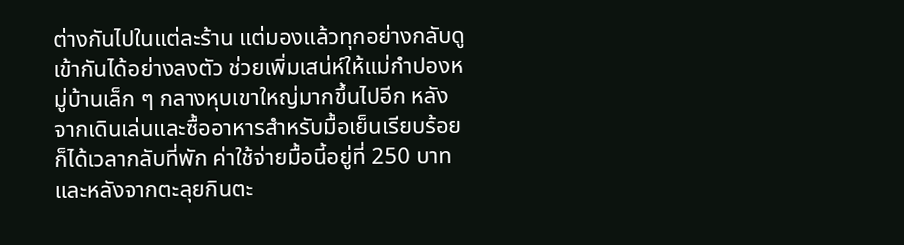ต่างกันไปในแต่ละร้าน แต่มองแล้วทุกอย่างกลับดูเข้ากันได้อย่างลงตัว ช่วยเพิ่มเสน่ห์ให้แม่กำปองหมู่บ้านเล็ก ๆ กลางหุบเขาใหญ่มากขึ้นไปอีก หลังจากเดินเล่นและซื้ออาหารสำหรับมื้อเย็นเรียบร้อยก็ได้เวลากลับที่พัก ค่าใช้จ่ายมื้อนี้อยู่ที่ 250 บาท และหลังจากตะลุยกินตะ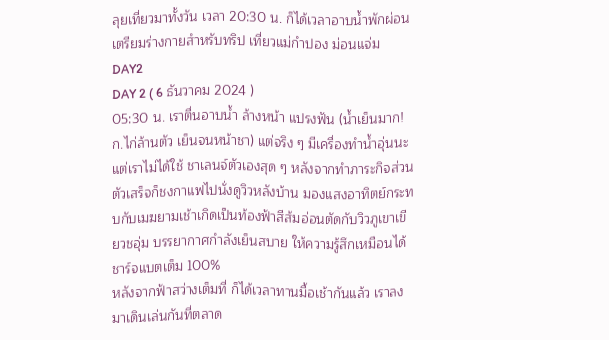ลุยเที่ยวมาทั้งวัน เวลา 20:30 น. ก็ได้เวลาอาบน้ำพักผ่อน เตรียมร่างกายสำหรับทริป เที่ยวแม่กำปอง ม่อนแจ่ม DAY2
DAY 2 ( 6 ธันวาคม 2024 )
05:30 น. เราตื่นอาบน้ำ ล้างหน้า แปรงฟัน (น้ำเย็นมาก! ก.ไก่ล้านตัว เย็นจนหน้าชา) แต่จริง ๆ มีเครื่องทำน้ำอุ่นนะ แต่เราไม่ได้ใช้ ชาเลนจ์ตัวเองสุด ๆ หลังจากทำภาระกิจส่วนตัวเสร็จก็ชงกาแฟไปนั่งดูวิวหลังบ้าน มองแสงอาทิตย์กระทบกับเมฆยามเช้าเกิดเป็นท้องฟ้าสีส้มอ่อนตัดกับวิวภูเขาเขียวชอุ่ม บรรยากาศกำลังเย็นสบาย ให้ความรู้สึกเหมือนได้ชาร์จแบตเต็ม 100%
หลังจากฟ้าสว่างเต็มที่ ก็ได้เวลาทานมื้อเช้ากันแล้ว เราลงมาเดินเล่นกันที่ตลาด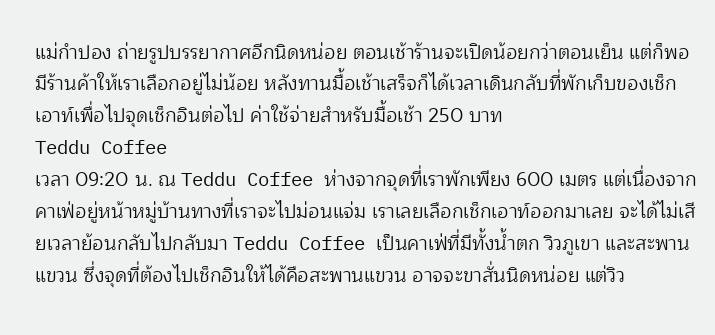แม่กำปอง ถ่ายรูปบรรยากาศอีกนิดหน่อย ตอนเช้าร้านจะเปิดน้อยกว่าตอนเย็น แต่ก็พอมีร้านค้าให้เราเลือกอยู่ไม่น้อย หลังทานมื้อเช้าเสร็จก็ได้เวลาเดินกลับที่พักเก็บของเช็กเอาท์เพื่อไปจุดเช็กอินต่อไป ค่าใช้จ่ายสำหรับมื้อเช้า 250 บาท
Teddu Coffee
เวลา 09:20 น. ณ Teddu Coffee ห่างจากจุดที่เราพักเพียง 600 เมตร แต่เนื่องจากคาเฟ่อยู่หน้าหมู่บ้านทางที่เราจะไปม่อนแจ่ม เราเลยเลือกเช็กเอาท์ออกมาเลย จะได้ไม่เสียเวลาย้อนกลับไปกลับมา Teddu Coffee เป็นคาเฟ่ที่มีทั้งน้ำตก วิวภูเขา และสะพานแขวน ซึ่งจุดที่ต้องไปเช็กอินให้ได้คือสะพานแขวน อาจจะขาสั่นนิดหน่อย แต่วิว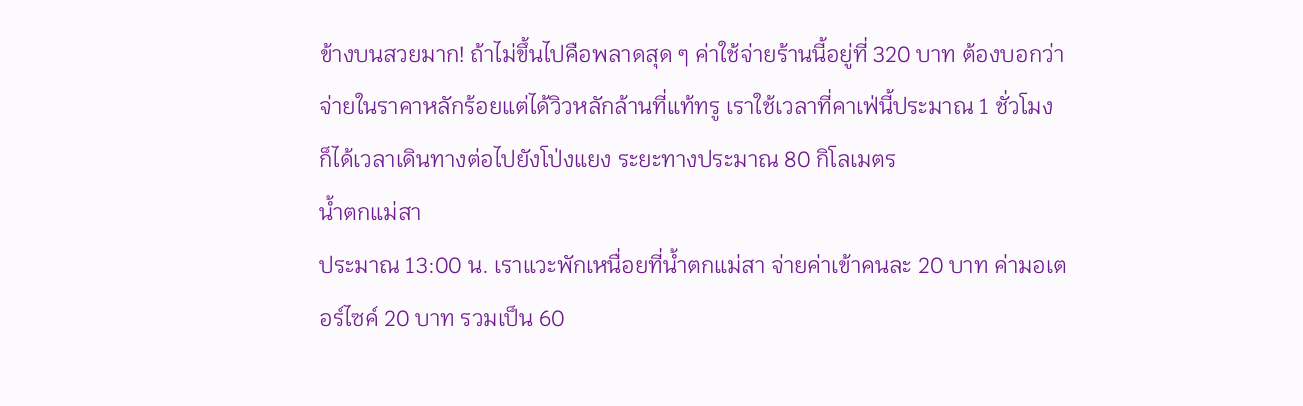ข้างบนสวยมาก! ถ้าไม่ขึ้นไปคือพลาดสุด ๆ ค่าใช้จ่ายร้านนี้อยู่ที่ 320 บาท ต้องบอกว่าจ่ายในราคาหลักร้อยแต่ได้วิวหลักล้านที่แท้ทรู เราใช้เวลาที่คาเฟ่นี้ประมาณ 1 ชั่วโมง ก็ได้เวลาเดินทางต่อไปยังโป่งแยง ระยะทางประมาณ 80 กิโลเมตร
น้ำตกแม่สา
ประมาณ 13:00 น. เราแวะพักเหนื่อยที่น้ำตกแม่สา จ่ายค่าเข้าคนละ 20 บาท ค่ามอเตอร์ไซค์ 20 บาท รวมเป็น 60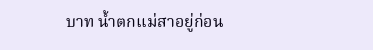บาท น้ำตกแม่สาอยู่ก่อน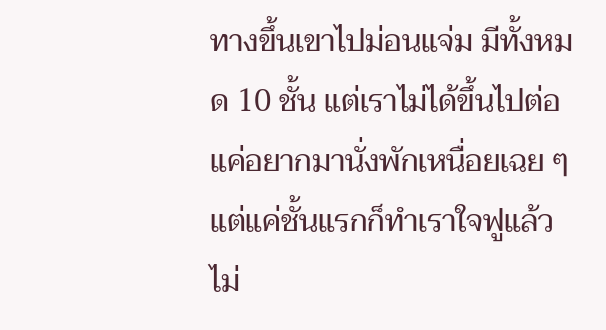ทางขึ้นเขาไปม่อนแจ่ม มีทั้งหมด 10 ชั้น แต่เราไม่ได้ขึ้นไปต่อแค่อยากมานั่งพักเหนื่อยเฉย ๆ แต่แค่ชั้นแรกก็ทำเราใจฟูแล้ว ไม่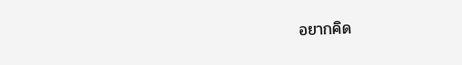อยากคิด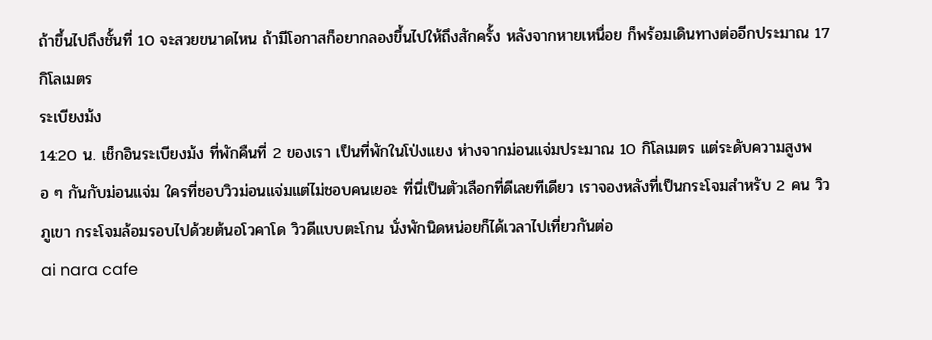ถ้าขึ้นไปถึงชั้นที่ 10 จะสวยขนาดไหน ถ้ามีโอกาสก็อยากลองขึ้นไปให้ถึงสักครั้ง หลังจากหายเหนื่อย ก็พร้อมเดินทางต่ออีกประมาณ 17 กิโลเมตร
ระเบียงม้ง
14:20 น. เช็กอินระเบียงม้ง ที่พักคืนที่ 2 ของเรา เป็นที่พักในโป่งแยง ห่างจากม่อนแจ่มประมาณ 10 กิโลเมตร แต่ระดับความสูงพอ ๆ กันกับม่อนแจ่ม ใครที่ชอบวิวม่อนแจ่มแต่ไม่ชอบคนเยอะ ที่นี่เป็นตัวเลือกที่ดีเลยทีเดียว เราจองหลังที่เป็นกระโจมสำหรับ 2 คน วิวภูเขา กระโจมล้อมรอบไปด้วยต้นอโวคาโด วิวดีแบบตะโกน นั่งพักนิดหน่อยก็ได้เวลาไปเที่ยวกันต่อ
ai nara cafe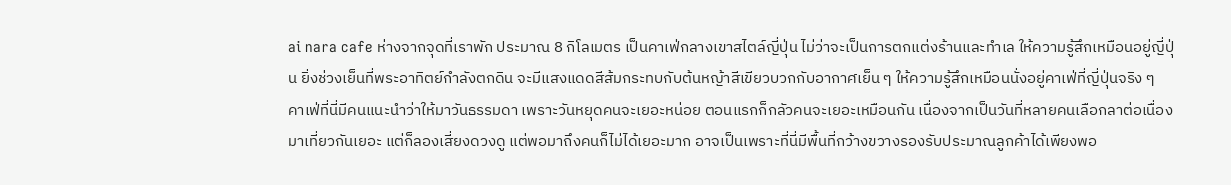ai nara cafe ห่างจากจุดที่เราพัก ประมาณ 8 กิโลเมตร เป็นคาเฟ่กลางเขาสไตล์ญี่ปุ่น ไม่ว่าจะเป็นการตกแต่งร้านและทำเล ให้ความรู้สึกเหมือนอยู่ญี่ปุ่น ยิ่งช่วงเย็นที่พระอาทิตย์กำลังตกดิน จะมีแสงแดดสีส้มกระทบกับต้นหญ้าสีเขียวบวกกับอากาศเย็น ๆ ให้ความรู้สึกเหมือนนั่งอยู่คาเฟ่ที่ญี่ปุ่นจริง ๆ คาเฟ่ที่นี่มีคนแนะนำว่าให้มาวันธรรมดา เพราะวันหยุดคนจะเยอะหน่อย ตอนแรกก็กลัวคนจะเยอะเหมือนกัน เนื่องจากเป็นวันที่หลายคนเลือกลาต่อเนื่องมาเที่ยวกันเยอะ แต่ก็ลองเสี่ยงดวงดู แต่พอมาถึงคนก็ไม่ได้เยอะมาก อาจเป็นเพราะที่นี่มีพื้นที่กว้างขวางรองรับประมาณลูกค้าได้เพียงพอ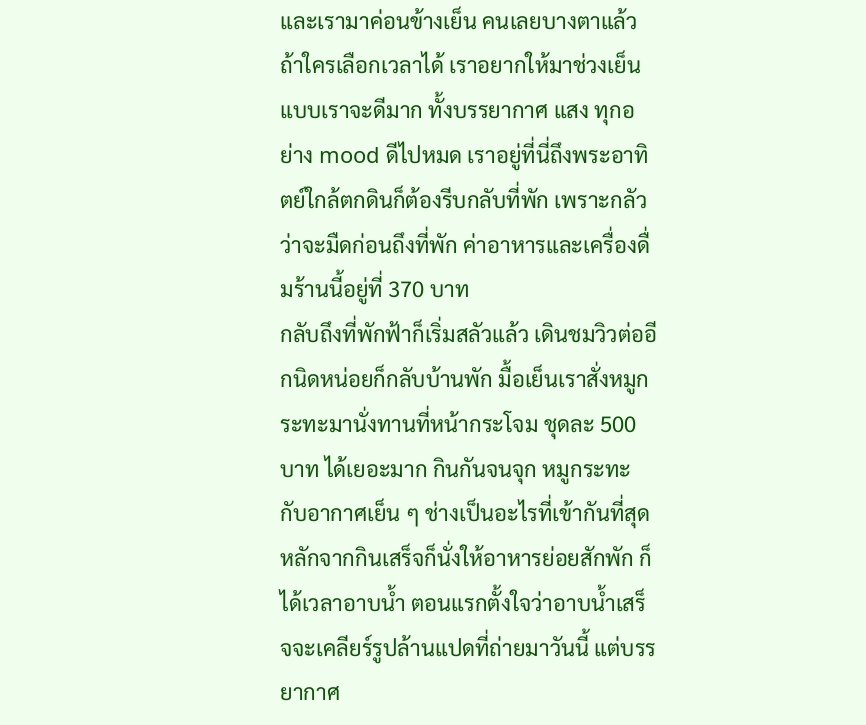และเรามาค่อนข้างเย็น คนเลยบางตาแล้ว ถ้าใครเลือกเวลาได้ เราอยากให้มาช่วงเย็นแบบเราจะดีมาก ทั้งบรรยากาศ แสง ทุกอย่าง mood ดีไปหมด เราอยู่ที่นี่ถึงพระอาทิตย์ใกล้ตกดินก็ต้องรีบกลับที่พัก เพราะกลัวว่าจะมืดก่อนถึงที่พัก ค่าอาหารและเครื่องดื่มร้านนี้อยู่ที่ 370 บาท
กลับถึงที่พักฟ้าก็เริ่มสลัวแล้ว เดินชมวิวต่ออีกนิดหน่อยก็กลับบ้านพัก มื้อเย็นเราสั่งหมูกระทะมานั่งทานที่หน้ากระโจม ชุดละ 500 บาท ได้เยอะมาก กินกันจนจุก หมูกระทะกับอากาศเย็น ๆ ช่างเป็นอะไรที่เข้ากันที่สุด หลักจากกินเสร็จก็นั่งให้อาหารย่อยสักพัก ก็ได้เวลาอาบน้ำ ตอนแรกตั้งใจว่าอาบน้ำเสร็จจะเคลียร์รูปล้านแปดที่ถ่ายมาวันนี้ แต่บรรยากาศ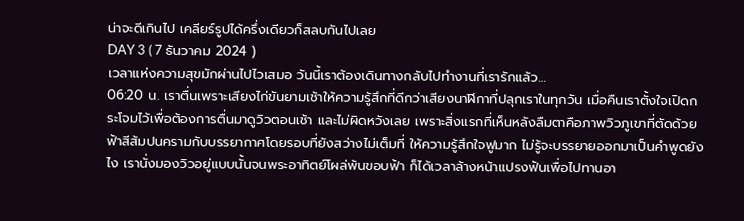น่าจะดีเกินไป เคลียร์รูปได้ครึ่งเดียวก็สลบกันไปเลย
DAY 3 ( 7 ธันวาคม 2024 )
เวลาแห่งความสุขมักผ่านไปไวเสมอ วันนี้เราต้องเดินทางกลับไปทำงานที่เรารักแล้ว…
06:20 น. เราตื่นเพราะเสียงไก่ขันยามเช้าให้ความรู้สึกที่ดีกว่าเสียงนาฬิกาที่ปลุกเราในทุกวัน เมื่อคืนเราตั้งใจเปิดกระโจมไว้เพื่อต้องการตื่นมาดูวิวตอนเช้า และไม่ผิดหวังเลย เพราะสิ่งแรกที่เห็นหลังลืมตาคือภาพวิวภูเขาที่ตัดด้วยฟ้าสีส้มปนครามกับบรรยากาศโดยรอบที่ยังสว่างไม่เต็มที่ ให้ความรู้สึกใจฟูมาก ไม่รู้จะบรรยายออกมาเป็นคำพูดยังไง เรานั่งมองวิวอยู่แบบนั้นจนพระอาทิตย์โผล่พ้นขอบฟ้า ก็ได้เวลาล้างหน้าแปรงฟันเพื่อไปทานอา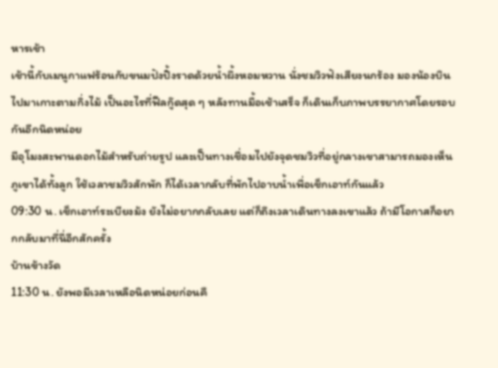หารเช้า
เช้านี้กับเมนูกาแฟร้อนกับขนมปังปิ้งราดด้วยน้ำผึ้งหอมหวาน นั่งชมวิวฟังเสียงนกร้อง มองน้องบินไปมาเกาะตามกิ่งไม้ เป็นอะไรที่ฟีลกู๊ดสุด ๆ หลังทานมื้อเช้าเสร็จ ก็เดินเก็บภาพบรรยากาศโดยรอบกันอีกนิดหน่อย
มีอุโมงสะพานดอกไม้สำหรับถ่ายรูป และเป็นทางเชื่อมไปยังจุดชมวิวที่อยู่กลางเขาสามารถมองเห็นภูเขาได้ทั้งลูก ใช้เวลาชมวิวสักพัก ก็ได้เวลากลับที่พักไปอาบน้ำเพื่อเช็กเอาท์กันแล้ว
09:30 น. เช็กเอาท์ระเบียงม้ง ยังไม่อยากกลับเลย แต่ก็ถึงเวลาเดินทางลงเขาแล้ว ถ้ามีโอกาสก็อยากกลับมาที่นี่อีกสักครั้ง
บ้านข้างวัด
11:30 น. ยังพอมีเวลาเหลือนิดหน่อยก่อนคื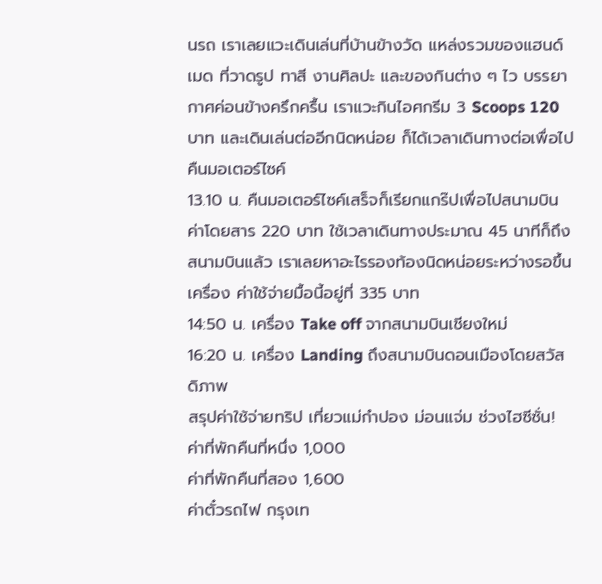นรถ เราเลยแวะเดินเล่นที่บ้านข้างวัด แหล่งรวมของแฮนด์เมด ที่วาดรูป ทาสี งานศิลปะ และของกินต่าง ๆ ไว บรรยากาศค่อนข้างครึกครื้น เราแวะกินไอศกรีม 3 Scoops 120 บาท และเดินเล่นต่ออีกนิดหน่อย ก็ได้เวลาเดินทางต่อเพื่อไปคืนมอเตอร์ไซค์
13.10 น. คืนมอเตอร์ไซค์เสร็จก็เรียกแกร๊ปเพื่อไปสนามบิน ค่าโดยสาร 220 บาท ใช้เวลาเดินทางประมาณ 45 นาทีก็ถึงสนามบินแล้ว เราเลยหาอะไรรองท้องนิดหน่อยระหว่างรอขึ้นเครื่อง ค่าใช้จ่ายมื้อนี้อยู่ที่ 335 บาท
14:50 น. เครื่อง Take off จากสนามบินเชียงใหม่
16:20 น. เครื่อง Landing ถึงสนามบินดอนเมืองโดยสวัสดิภาพ
สรุปค่าใช้จ่ายทริป เที่ยวแม่กำปอง ม่อนแจ่ม ช่วงไฮซีซั่น!
ค่าที่พักคืนที่หนึ่ง 1,000
ค่าที่พักคืนที่สอง 1,600
ค่าตั๋วรถไฟ กรุงเท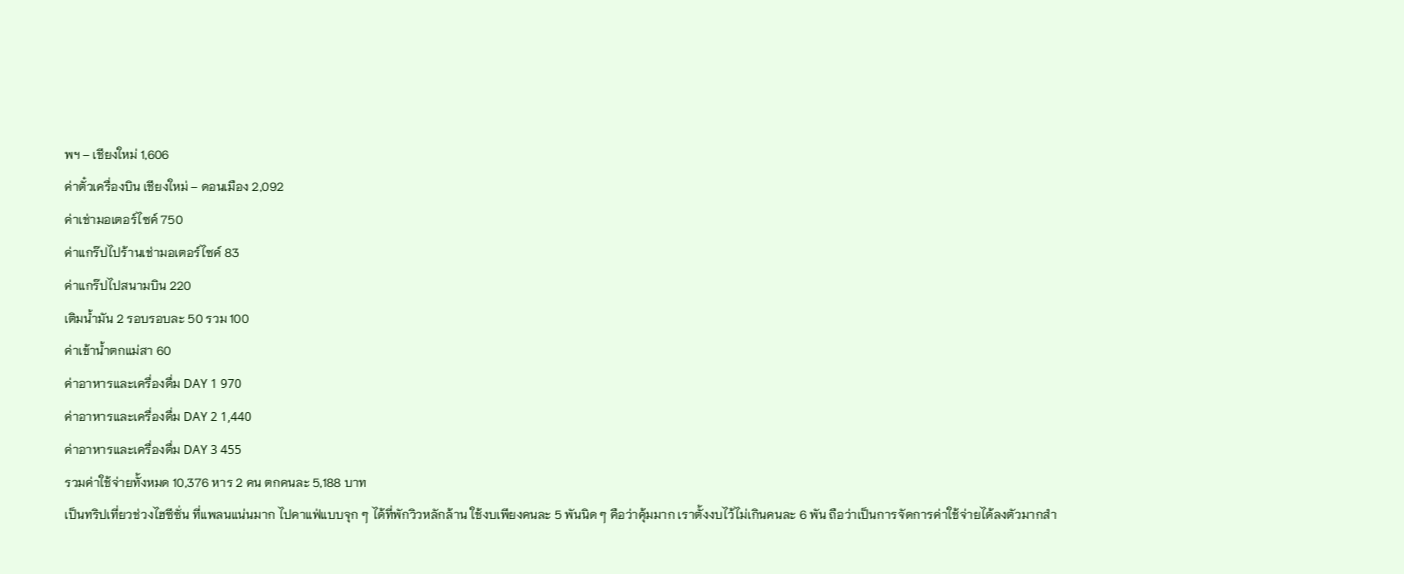พฯ – เชียงใหม่ 1,606
ค่าตั๋วเครื่องบิน เชียงใหม่ – ดอนเมือง 2,092
ค่าเช่ามอเตอร์ไซค์ 750
ค่าแกร๊ปไปร้านเช่ามอเตอร์ไซค์ 83
ค่าแกร๊ปไปสนามบิน 220
เติมน้ำมัน 2 รอบรอบละ 50 รวม 100
ค่าเข้าน้ำตกแม่สา 60
ค่าอาหารและเครื่องดื่ม DAY 1 970
ค่าอาหารและเครื่องดื่ม DAY 2 1,440
ค่าอาหารและเครื่องดื่ม DAY 3 455
รวมค่าใช้จ่ายทั้งหมด 10,376 หาร 2 คน ตกคนละ 5,188 บาท
เป็นทริปเที่ยวช่วงไฮซีซั่น ที่แพลนแน่นมาก ไปคาแฟ่แบบจุก ๆ ได้ที่พักวิวหลักล้าน ใช้งบเพียงคนละ 5 พันนิด ๆ คือว่าคุ้มมาก เราตั้งงบไว้ไม่เกินคนละ 6 พัน ถือว่าเป็นการจัดการค่าใช้จ่ายได้ลงตัวมากสำ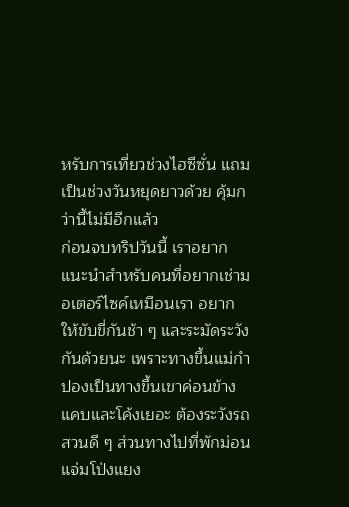หรับการเที่ยวช่วงไฮซีซั่น แถมเป็นช่วงวันหยุดยาวด้วย คุ้มกว่านี้ไม่มีอีกแล้ว
ก่อนจบทริปวันนี้ เราอยากแนะนำสำหรับคนที่อยากเช่ามอเตอร์ไซค์เหมือนเรา อยากให้ขับขี่กันช้า ๆ และระมัดระวังกันด้วยนะ เพราะทางขึ้นแม่กำปองเป็นทางขึ้นเขาค่อนข้างแคบและโค้งเยอะ ต้องระวังรถสวนดี ๆ ส่วนทางไปที่พักม่อนแจ่มโป่งแยง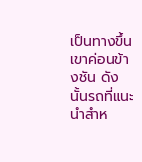เป็นทางขึ้นเขาค่อนข้างชัน ดังนั้นรถที่แนะนำสำห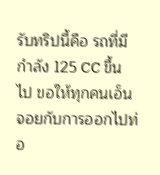รับทริปนี้คือ รถที่มีกำลัง 125 CC ขึ้นไป ขอให้ทุกคนเอ็นจอยกับการออกไปท่อ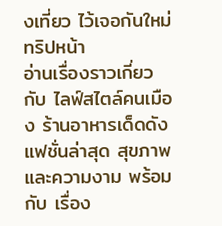งเที่ยว ไว้เจอกันใหม่ทริปหน้า
อ่านเรื่องราวเกี่ยวกับ ไลฟ์สไตล์คนเมือง ร้านอาหารเด็ดดัง แฟชั่นล่าสุด สุขภาพ และความงาม พร้อมกับ เรื่อง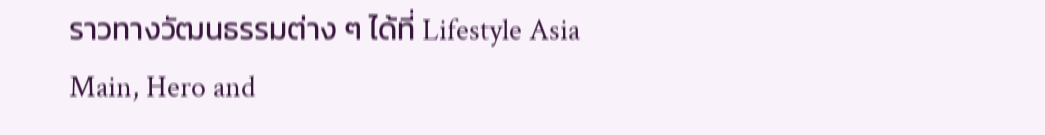ราวทางวัฒนธรรมต่าง ๆ ได้ที่ Lifestyle Asia
Main, Hero and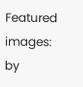Featured images: by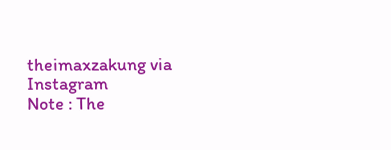theimaxzakung via Instagram
Note : The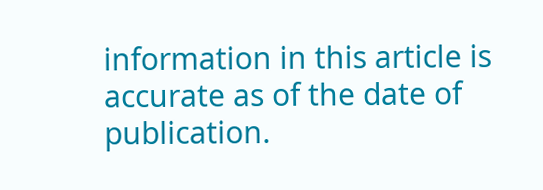information in this article is accurate as of the date of publication.